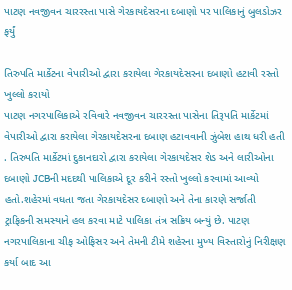પાટણ નવજીવન ચારરસ્તા પાસે ગેરકાયદેસરના દબાણો પર પાલિકાનું બુલડોઝર ફર્યું

તિરુપતિ માર્કેટના વેપારીઓ દ્વારા કરાયેલા ગેરકાયદેસરના દબાણો હટાવી રસ્તો ખુલ્લો કરાયો
પાટણ નગરપાલિકાએ રવિવારે નવજીવન ચારરસ્તા પાસેના તિરૂપતિ માર્કેટમાં વેપારીઓ દ્વારા કરાયેલા ગેરકાયદેસરના દબાણ હટાવવાની ઝુંબેશ હાથ ધરી હતી . તિરુપતિ માર્કેટમાં દુકાનદારો દ્વારા કરાયેલા ગેરકાયદેસર શેડ અને લારીઓના દબાણો JCBની મદદથી પાલિકાએ દૂર કરીને રસ્તો ખુલ્લો કરવામાં આવ્યો હતો.શહેરમાં વધતા જતા ગેરકાયદેસર દબાણો અને તેના કારણે સર્જાતી ટ્રાફિકની સમસ્યાને હલ કરવા માટે પાલિકા તંત્ર સક્રિય બન્યું છે. પાટણ નગરપાલિકાના ચીફ ઓફિસર અને તેમની ટીમે શહેરના મુખ્ય વિસ્તારોનું નિરીક્ષણ કર્યા બાદ આ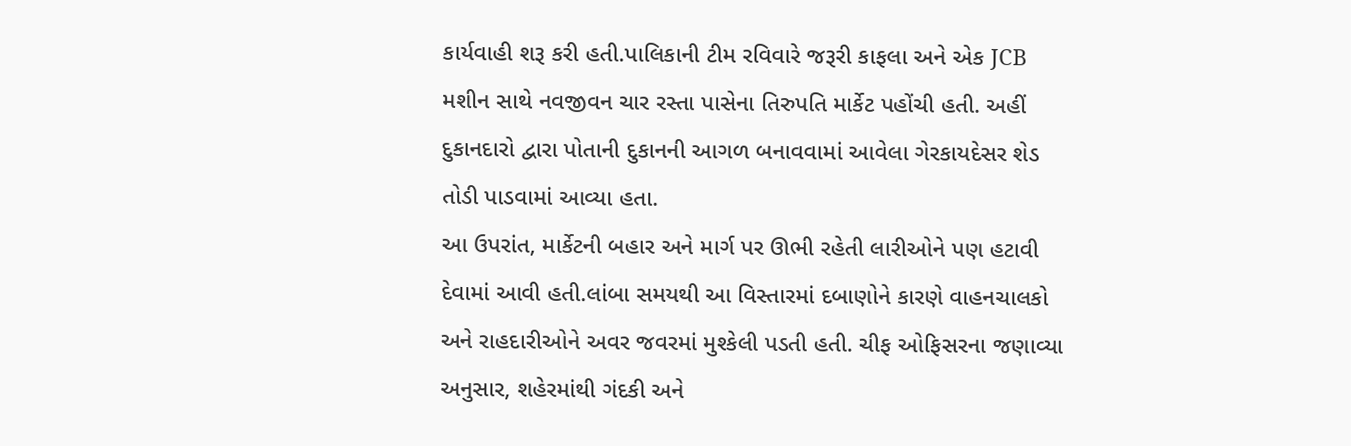કાર્યવાહી શરૂ કરી હતી.પાલિકાની ટીમ રવિવારે જરૂરી કાફલા અને એક JCB મશીન સાથે નવજીવન ચાર રસ્તા પાસેના તિરુપતિ માર્કેટ પહોંચી હતી. અહીં દુકાનદારો દ્વારા પોતાની દુકાનની આગળ બનાવવામાં આવેલા ગેરકાયદેસર શેડ તોડી પાડવામાં આવ્યા હતા.
આ ઉપરાંત, માર્કેટની બહાર અને માર્ગ પર ઊભી રહેતી લારીઓને પણ હટાવી દેવામાં આવી હતી.લાંબા સમયથી આ વિસ્તારમાં દબાણોને કારણે વાહનચાલકો અને રાહદારીઓને અવર જવરમાં મુશ્કેલી પડતી હતી. ચીફ ઓફિસરના જણાવ્યા અનુસાર, શહેરમાંથી ગંદકી અને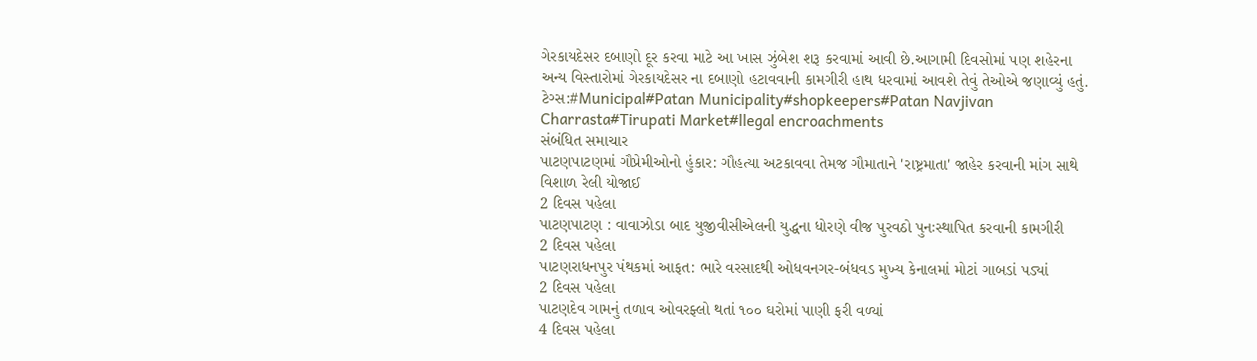ગેરકાયદેસર દબાણો દૂર કરવા માટે આ ખાસ ઝુંબેશ શરૂ કરવામાં આવી છે.આગામી દિવસોમાં પણ શહેરના અન્ય વિસ્તારોમાં ગેરકાયદેસર ના દબાણો હટાવવાની કામગીરી હાથ ધરવામાં આવશે તેવું તેઓએ જણાવ્યું હતું.
ટેગ્સ:#Municipal#Patan Municipality#shopkeepers#Patan Navjivan Charrasta#Tirupati Market#llegal encroachments
સંબંધિત સમાચાર
પાટણપાટણમાં ગૌપ્રેમીઓનો હુંકાર: ગૌહત્યા અટકાવવા તેમજ ગૌમાતાને 'રાષ્ટ્રમાતા' જાહેર કરવાની માંગ સાથે વિશાળ રેલી યોજાઈ
2 દિવસ પહેલા
પાટણપાટણ : વાવાઝોડા બાદ યુજીવીસીએલની યુદ્ધના ધોરણે વીજ પુરવઠો પુનઃસ્થાપિત કરવાની કામગીરી
2 દિવસ પહેલા
પાટણરાધનપુર પંથકમાં આફત: ભારે વરસાદથી ઓધવનગર-બંધવડ મુખ્ય કેનાલમાં મોટાં ગાબડાં પડ્યાં
2 દિવસ પહેલા
પાટણદેવ ગામનું તળાવ ઓવરફ્લો થતાં ૧૦૦ ઘરોમાં પાણી ફરી વળ્યાં
4 દિવસ પહેલા